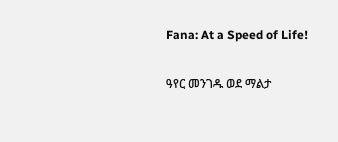Fana: At a Speed of Life!

ዓየር መንገዱ ወደ ማልታ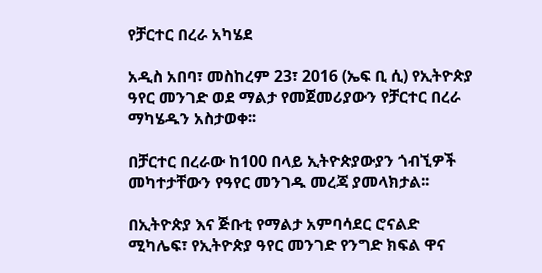የቻርተር በረራ አካሄደ

አዲስ አበባ፣ መስከረም 23፣ 2016 (ኤፍ ቢ ሲ) የኢትዮጵያ ዓየር መንገድ ወደ ማልታ የመጀመሪያውን የቻርተር በረራ ማካሄዱን አስታወቀ፡፡

በቻርተር በረራው ከ100 በላይ ኢትዮጵያውያን ጎብኚዎች መካተታቸውን የዓየር መንገዱ መረጃ ያመላክታል፡፡

በኢትዮጵያ እና ጅቡቲ የማልታ አምባሳደር ሮናልድ ሚካሌፍ፣ የኢትዮጵያ ዓየር መንገድ የንግድ ክፍል ዋና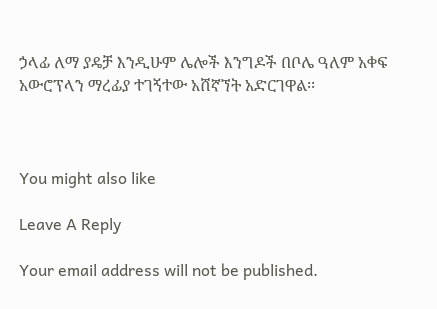ኃላፊ ለማ ያዴቻ እንዲሁም ሌሎች እንግዶች በቦሌ ዓለም አቀፍ አውሮፕላን ማረፊያ ተገኝተው አሸኛኘት አድርገዋል፡፡



You might also like

Leave A Reply

Your email address will not be published.